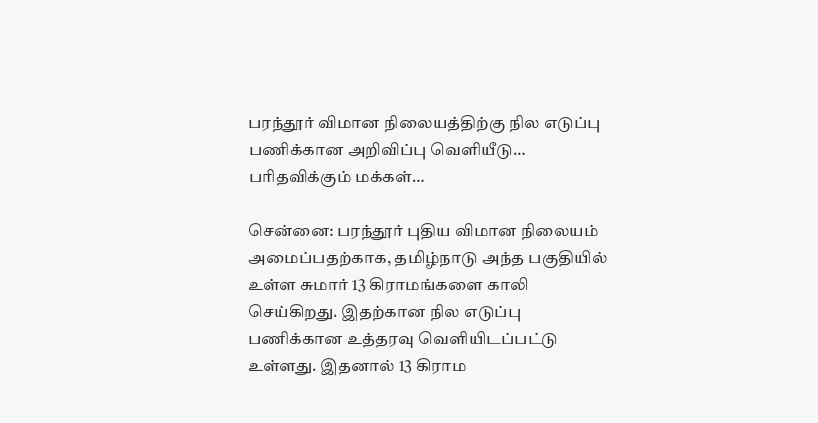பரந்தூர் விமான நிலையத்திற்கு நில எடுப்பு பணிக்கான அறிவிப்பு வெளியீடு… பரிதவிக்கும் மக்கள்…

சென்னை: பரந்தூர் புதிய விமான நிலையம் அமைப்பதற்காக, தமிழ்நாடு அந்த பகுதியில் உள்ள சுமார் 13 கிராமங்களை காலி செய்கிறது. இதற்கான நில எடுப்பு பணிக்கான உத்தரவு வெளியிடப்பட்டு உள்ளது. இதனால் 13 கிராம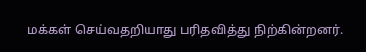மக்கள் செய்வதறியாது பரிதவித்து நிற்கின்றனர்.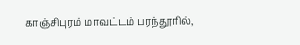காஞ்சிபுரம் மாவட்டம் பரந்தூரில்,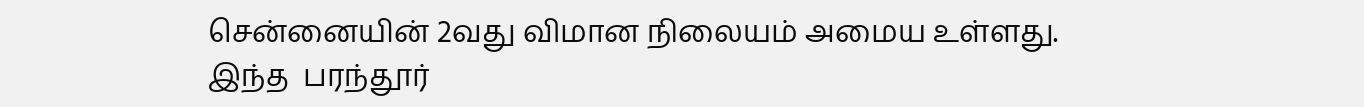சென்னையின் 2வது விமான நிலையம் அமைய உள்ளது.  இந்த  பரந்தூர்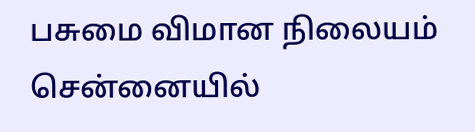பசுமை விமான நிலையம் சென்னையில்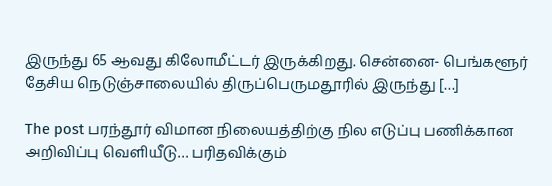இருந்து 65 ஆவது கிலோமீட்டர் இருக்கிறது. சென்னை- பெங்களூர் தேசிய நெடுஞ்சாலையில் திருப்பெருமதூரில் இருந்து […]

The post பரந்தூர் விமான நிலையத்திற்கு நில எடுப்பு பணிக்கான அறிவிப்பு வெளியீடு… பரிதவிக்கும்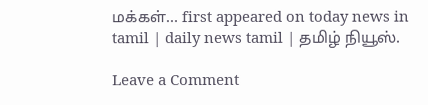மக்கள்… first appeared on today news in tamil | daily news tamil | தமிழ் நியூஸ்.

Leave a Comment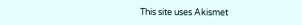This site uses Akismet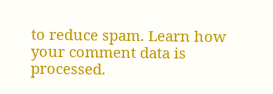to reduce spam. Learn how your comment data is processed.